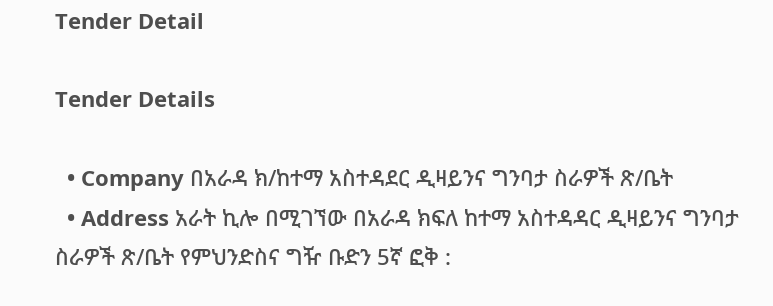Tender Detail

Tender Details

  • Company በአራዳ ክ/ከተማ አስተዳደር ዲዛይንና ግንባታ ስራዎች ጽ/ቤት
  • Address አራት ኪሎ በሚገኘው በአራዳ ክፍለ ከተማ አስተዳዳር ዲዛይንና ግንባታ ስራዎች ጽ/ቤት የምህንድስና ግዥ ቡድን 5ኛ ፎቅ :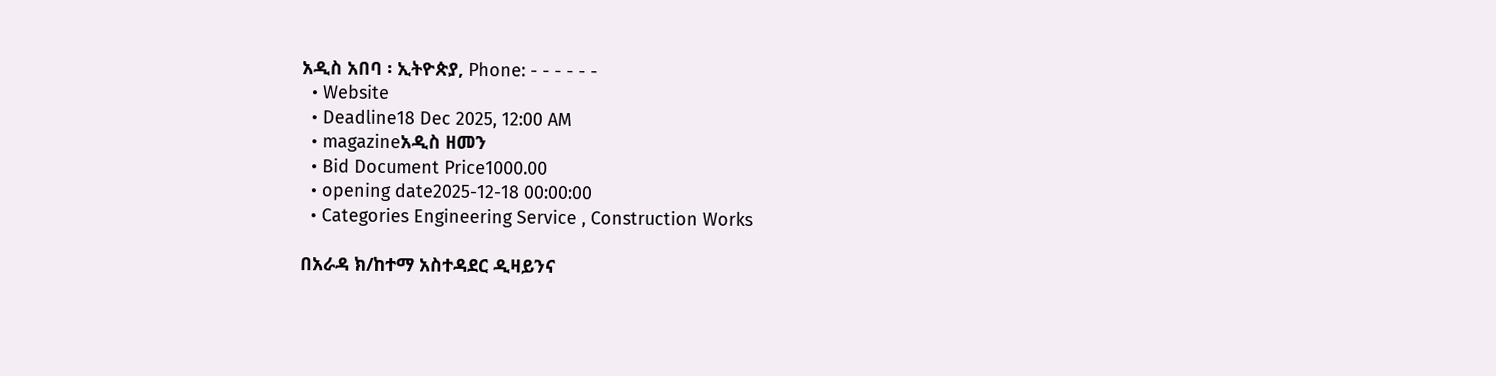አዲስ አበባ ፡ ኢትዮጵያ, Phone: - - - - - -
  • Website
  • Deadline18 Dec 2025, 12:00 AM
  • magazineአዲስ ዘመን
  • Bid Document Price1000.00
  • opening date2025-12-18 00:00:00
  • Categories Engineering Service , Construction Works

በአራዳ ክ/ከተማ አስተዳደር ዲዛይንና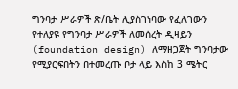ግንባታ ሥራዎች ጽ/ቤት ሊያስገነባው የፈለገውን የተለያዩ የግንባታ ሥራዎች ለመሰረት ዲዛይን (foundation design) ለማዘጋጀት ግንባታው የሚያርፍበትን በተመረጡ ቦታ ላይ እስከ 3 ሜትር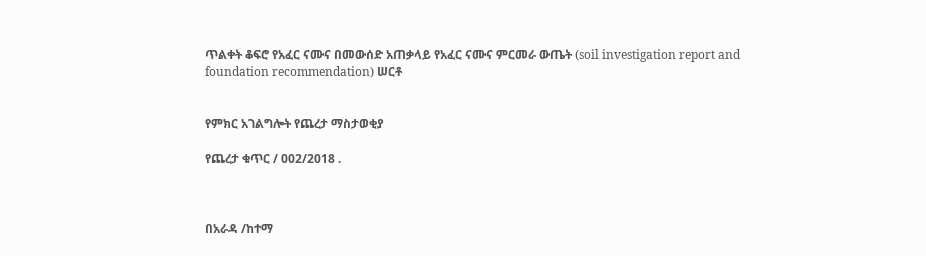ጥልቀት ቆፍሮ የአፈር ናሙና በመውሰድ አጠቃላይ የአፈር ናሙና ምርመራ ውጤት (soil investigation report and foundation recommendation) ሠርቶ


የምክር አገልግሎት የጨረታ ማስታወቂያ

የጨረታ ቁጥር / 002/2018 .



በአራዳ /ከተማ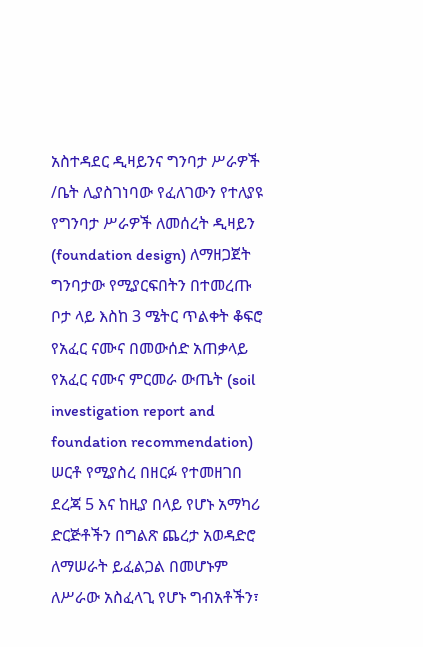አስተዳደር ዲዛይንና ግንባታ ሥራዎች /ቤት ሊያስገነባው የፈለገውን የተለያዩ የግንባታ ሥራዎች ለመሰረት ዲዛይን (foundation design) ለማዘጋጀት ግንባታው የሚያርፍበትን በተመረጡ ቦታ ላይ እስከ 3 ሜትር ጥልቀት ቆፍሮ የአፈር ናሙና በመውሰድ አጠቃላይ የአፈር ናሙና ምርመራ ውጤት (soil investigation report and foundation recommendation) ሠርቶ የሚያስረ በዘርፉ የተመዘገበ ደረጃ 5 እና ከዚያ በላይ የሆኑ አማካሪ ድርጅቶችን በግልጽ ጨረታ አወዳድሮ ለማሠራት ይፈልጋል በመሆኑም ለሥራው አስፈላጊ የሆኑ ግብአቶችን፣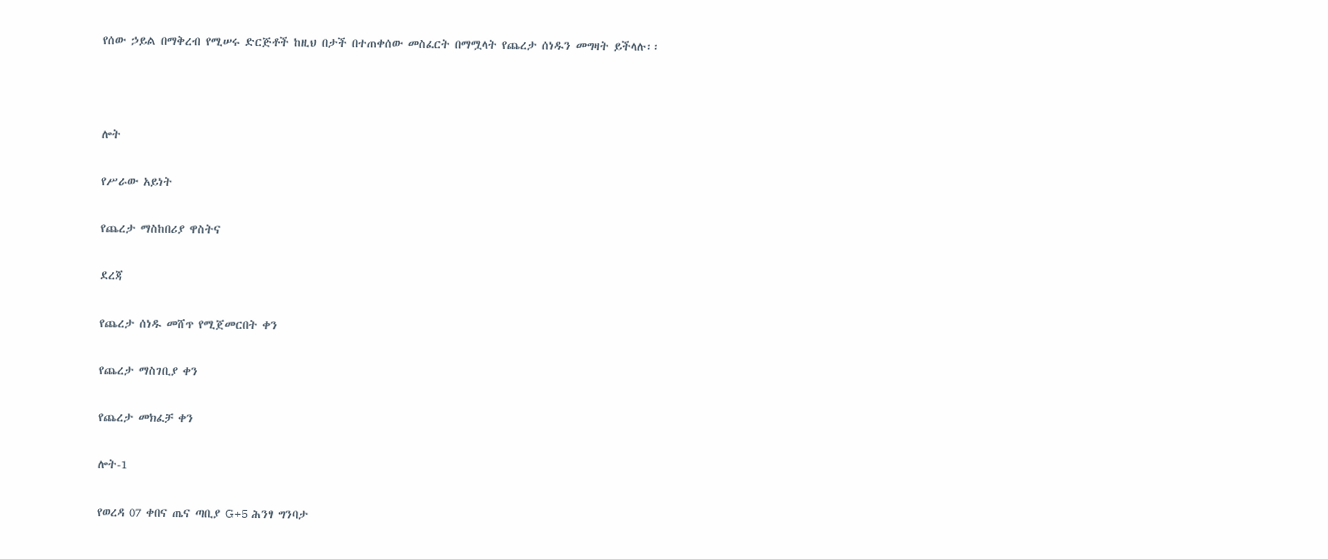የሰው ኃይል በማቅረብ የሚሠሩ ድርጅቶች ከዚህ በታች በተጠቀሰው መስፈርት በማሟላት የጨረታ ሰነዱን መግዛት ይችላሉ፡፡



ሎት

የሥራው አይነት

የጨረታ ማስከበሪያ ዋስትና

ደረጃ

የጨረታ ሰነዱ መሸጥ የሚጀመርበት ቀን

የጨረታ ማስገቢያ ቀን

የጨረታ መክፈቻ ቀን

ሎት-1

የወረዳ 07 ቀበና ጤና ጣቢያ G+5 ሕንፃ ግንባታ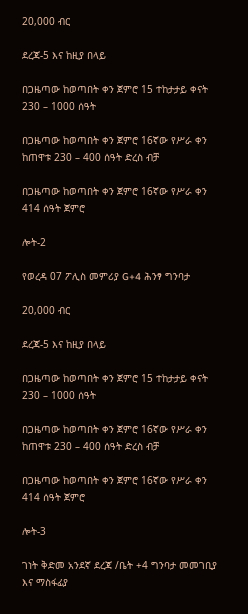20,000 ብር

ደረጃ-5 እና ከዚያ በላይ

በጋዜጣው ከወጣበት ቀን ጀምሮ 15 ተከታታይ ቀናት 230 – 1000 ሰዓት

በጋዜጣው ከወጣበት ቀን ጀምሮ 16ኛው የሥራ ቀን ከጠዋቱ 230 – 400 ሰዓት ድረስ ብቻ

በጋዜጣው ከወጣበት ቀን ጀምሮ 16ኛው የሥራ ቀን 414 ሰዓት ጀምሮ

ሎት-2

የወረዳ 07 ፖሊስ መምሪያ G+4 ሕንፃ ግንባታ

20,000 ብር

ደረጃ-5 እና ከዚያ በላይ

በጋዜጣው ከወጣበት ቀን ጀምሮ 15 ተከታታይ ቀናት 230 – 1000 ሰዓት

በጋዜጣው ከወጣበት ቀን ጀምሮ 16ኛው የሥራ ቀን ከጠዋቱ 230 – 400 ሰዓት ድረስ ብቻ

በጋዜጣው ከወጣበት ቀን ጀምሮ 16ኛው የሥራ ቀን 414 ሰዓት ጀምሮ

ሎት-3

ገነት ቅድመ አንደኛ ደረጃ /ቤት +4 ግንባታ መመገቢያ እና ማስፋፊያ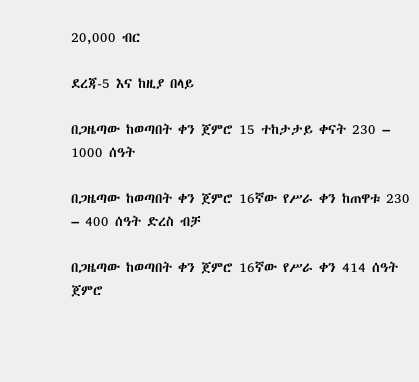20,000 ብር

ደረጃ-5 እና ከዚያ በላይ

በጋዜጣው ከወጣበት ቀን ጀምሮ 15 ተከታታይ ቀናት 230 – 1000 ሰዓት

በጋዜጣው ከወጣበት ቀን ጀምሮ 16ኛው የሥራ ቀን ከጠዋቱ 230 – 400 ሰዓት ድረስ ብቻ

በጋዜጣው ከወጣበት ቀን ጀምሮ 16ኛው የሥራ ቀን 414 ሰዓት ጀምሮ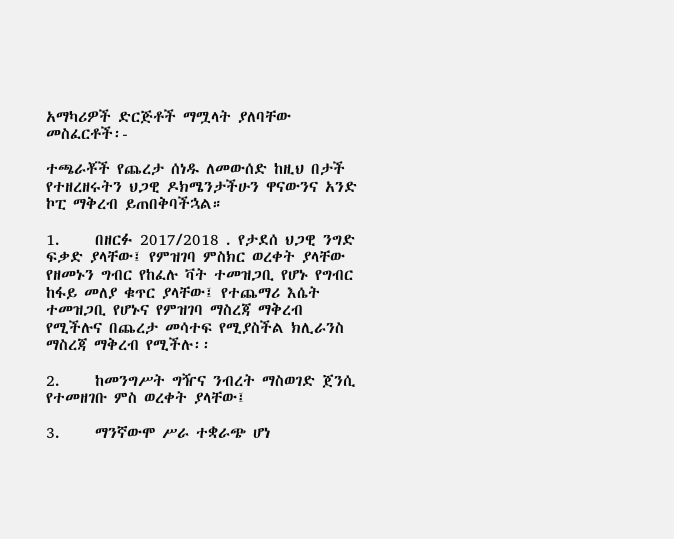አማካሪዎች ድርጅቶች ማሟላት ያለባቸው መስፈርቶች፡-

ተጫራቾች የጨረታ ሰነዱ ለመውሰድ ከዚህ በታች የተዘረዘሩትን ህጋዊ ዶክሜንታችሁን ዋናውንና አንድ ኮፒ ማቅረብ ይጠበቅባችኋል።

1.     በዘርፉ 2017/2018 . የታደሰ ህጋዊ ንግድ ፍቃድ ያላቸው፤ የምዝገባ ምስክር ወረቀት ያላቸው የዘመኑን ግብር የከፈሉ ቫት ተመዝጋቢ የሆኑ የግብር ከፋይ መለያ ቁጥር ያላቸው፤ የተጨማሪ እሴት ተመዝጋቢ የሆኑና የምዝገባ ማስረጃ ማቅረብ የሚችሉና በጨረታ መሳተፍ የሚያስችል ክሊራንስ ማስረጃ ማቅረብ የሚችሉ፡፡

2.     ከመንግሥት ግዥና ንብረት ማስወገድ ጀንሲ የተመዘገቡ ምስ ወረቀት ያላቸው፤

3.     ማንኛውሞ ሥራ ተቋራጭ ሆነ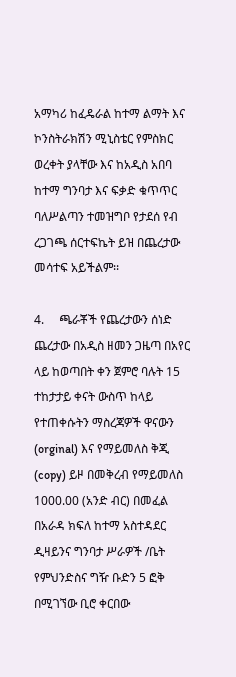አማካሪ ከፈዴራል ከተማ ልማት እና ኮንስትራክሽን ሚኒስቴር የምስክር ወረቀት ያላቸው እና ከአዲስ አበባ ከተማ ግንባታ እና ፍቃድ ቁጥጥር ባለሥልጣን ተመዝግቦ የታደሰ የብ ረጋገጫ ሰርተፍኬት ይዝ በጨረታው መሳተፍ አይችልም፡፡

4.     ጫራቾች የጨረታውን ሰነድ ጨረታው በአዲስ ዘመን ጋዜጣ በአየር ላይ ከወጣበት ቀን ጀምሮ ባሉት 15 ተከታታይ ቀናት ውስጥ ከላይ የተጠቀሱትን ማስረጃዎች ዋናውን (orginal) እና የማይመለስ ቅጂ (copy) ይዞ በመቅረብ የማይመለስ 1000.00 (አንድ ብር) በመፈል በአራዳ ክፍለ ከተማ አስተዳደር ዲዛይንና ግንባታ ሥራዎች /ቤት የምህንድስና ግዥ ቡድን 5 ፎቅ በሚገኘው ቢሮ ቀርበው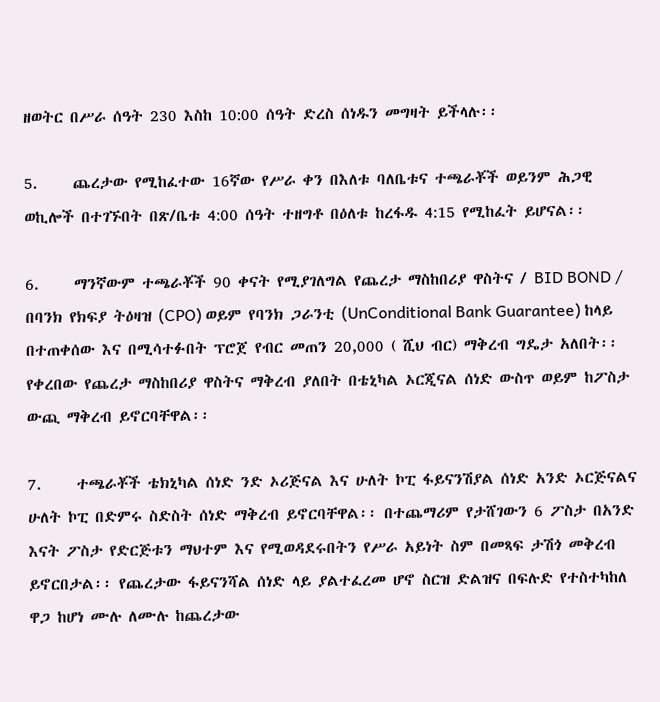ዘወትር በሥራ ሰዓት 230 እስከ 10:00 ሰዓት ድረስ ሰነዱን መግዛት ይችላሉ፡፡

5.     ጨረታው የሚከፈተው 16ኛው የሥራ ቀን በእለቱ ባለቤቱና ተጫራቾች ወይንም ሕጋዊ ወኪሎች በተገኙበት በጽ/ቤቱ 4:00 ሰዓት ተዘግቶ በዕለቱ ከረፋዱ 4:15 የሚከፈት ይሆናል፡፡

6.     ማንኛውም ተጫራቾች 90 ቀናት የሚያገለግል የጨረታ ማስከበሪያ ዋስትና / BID BOND / በባንክ የክፍያ ትዕዛዝ (CPO) ወይም የባንክ ጋራንቲ (UnConditional Bank Guarantee) ከላይ በተጠቀሰው እና በሚሳተፉበት ፕሮጀ የብር መጠን 20,000 ( ሺህ ብር) ማቅረብ ግዴታ አለበት፡፡ የቀረበው የጨረታ ማስከበሪያ ዋስትና ማቅረብ ያለበት በቴኒካል ኦርጂናል ሰነድ ውስጥ ወይም ከፖስታ ውጪ ማቅረብ ይኖርባቸዋል፡፡

7.     ተጫራቾች ቴክኒካል ሰነድ ንድ ኦሪጅናል እና ሁለት ኮፒ ፋይናንሽያል ሰነድ አንድ ኦርጅናልና ሁለት ኮፒ በድምሩ ስድስት ሰነድ ማቅረብ ይኖርባቸዋል፡፡ በተጨማሪም የታሸገውን 6 ፖስታ በአንድ እናት ፖስታ የድርጅቱን ማህተም እና የሚወዳደሩበትን የሥራ አይነት ስም በመጻፍ ታሽጎ መቅረብ ይኖርበታል፡፡ የጨረታው ፋይናንሻል ሰነድ ላይ ያልተፈረመ ሆኖ ስርዝ ድልዝና በፍሉድ የተስተካከለ ዋጋ ከሆነ ሙሉ ለሙሉ ከጨረታው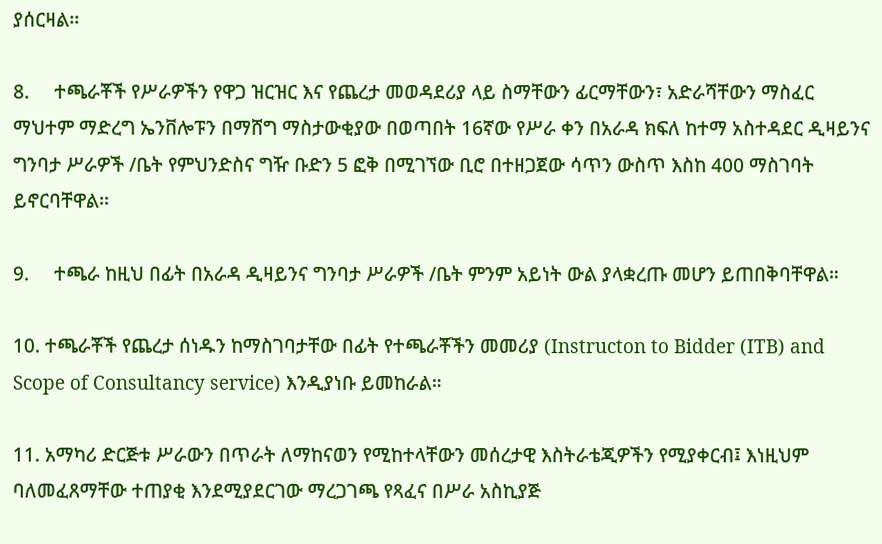ያሰርዛል፡፡

8.     ተጫራቾች የሥራዎችን የዋጋ ዝርዝር እና የጨረታ መወዳደሪያ ላይ ስማቸውን ፊርማቸውን፣ አድራሻቸውን ማስፈር ማህተም ማድረግ ኤንቨሎፑን በማሸግ ማስታውቂያው በወጣበት 16ኛው የሥራ ቀን በአራዳ ክፍለ ከተማ አስተዳደር ዲዛይንና ግንባታ ሥራዎች /ቤት የምህንድስና ግዥ ቡድን 5 ፎቅ በሚገኘው ቢሮ በተዘጋጀው ሳጥን ውስጥ እስከ 400 ማስገባት ይኖርባቸዋል፡፡

9.     ተጫራ ከዚህ በፊት በአራዳ ዲዛይንና ግንባታ ሥራዎች /ቤት ምንም አይነት ውል ያላቋረጡ መሆን ይጠበቅባቸዋል።

10. ተጫራቾች የጨረታ ሰነዱን ከማስገባታቸው በፊት የተጫራቾችን መመሪያ (Instructon to Bidder (ITB) and Scope of Consultancy service) እንዲያነቡ ይመከራል።

11. አማካሪ ድርጅቱ ሥራውን በጥራት ለማከናወን የሚከተላቸውን መሰረታዊ እስትራቴጂዎችን የሚያቀርብ፤ እነዚህም ባለመፈጸማቸው ተጠያቂ እንደሚያደርገው ማረጋገጫ የጻፈና በሥራ አስኪያጅ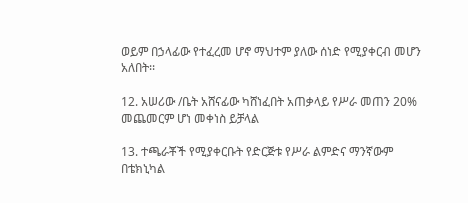ወይም በኃላፊው የተፈረመ ሆኖ ማህተም ያለው ሰነድ የሚያቀርብ መሆን አለበት፡፡

12. አሠሪው /ቤት አሸናፊው ካሸነፈበት አጠቃላይ የሥራ መጠን 20% መጨመርም ሆነ መቀነስ ይቻላል

13. ተጫራቾች የሚያቀርቡት የድርጅቱ የሥራ ልምድና ማንኛውም በቴክኒካል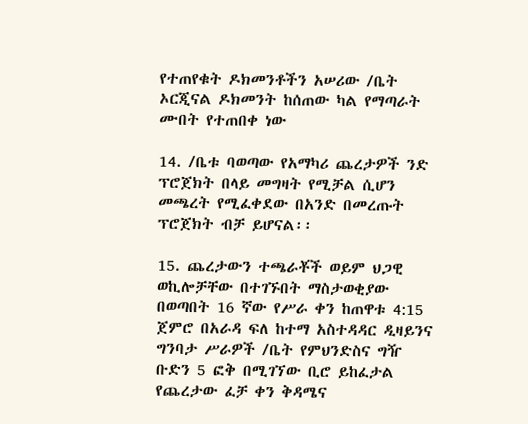የተጠየቁት ዶክመንቶችን አሠሪው /ቤት ኦርጂናል ዶክመንት ከሰጠው ካል የማጣራት ሙበት የተጠበቀ ነው

14. /ቤቱ ባወጣው የአማካሪ ጨረታዎች ንድ ፕሮጀክት በላይ መግዛት የሚቻል ሲሆን መጫረት የሚፈቀደው በአንድ በመረጡት ፕሮጀክት ብቻ ይሆናል፡፡

15. ጨረታውን ተጫራቾች ወይም ህጋዊ ወኪሎቻቸው በተገኙበት ማስታወቂያው በወጣበት 16 ኛው የሥራ ቀን ከጠዋቱ 4:15 ጀምሮ በአራዳ ፍለ ከተማ አስተዳዳር ዲዛይንና ግንባታ ሥራዎች /ቤት የምህንድስና ግዥ ቡድን 5 ፎቅ በሚገኘው ቢሮ ይከፈታል የጨረታው ፈቻ ቀን ቅዳሜና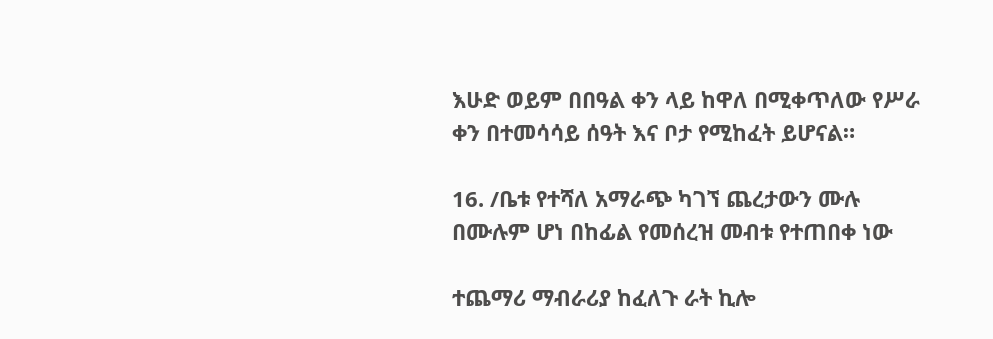እሁድ ወይም በበዓል ቀን ላይ ከዋለ በሚቀጥለው የሥራ ቀን በተመሳሳይ ሰዓት እና ቦታ የሚከፈት ይሆናል።

16. /ቤቱ የተሻለ አማራጭ ካገኘ ጨረታውን ሙሉ በሙሉም ሆነ በከፊል የመሰረዝ መብቱ የተጠበቀ ነው

ተጨማሪ ማብራሪያ ከፈለጉ ራት ኪሎ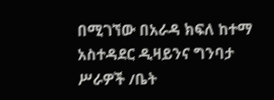በሚገኘው በአራዳ ክፍለ ከተማ አስተዳደር ዲዛይንና ግንባታ ሥራዎች /ቤት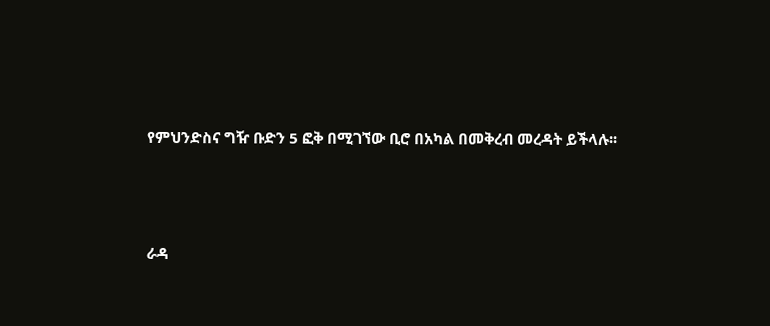የምህንድስና ግዥ ቡድን 5 ፎቅ በሚገኘው ቢሮ በአካል በመቅረብ መረዳት ይችላሉ፡፡



ራዳ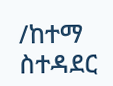/ከተማ ስተዳደር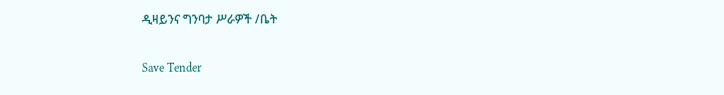ዲዛይንና ግንባታ ሥራዎች /ቤት

Save Tender